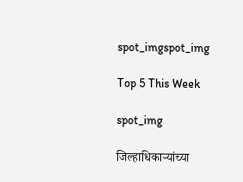spot_imgspot_img

Top 5 This Week

spot_img

जिल्हाधिकाऱ्यांच्या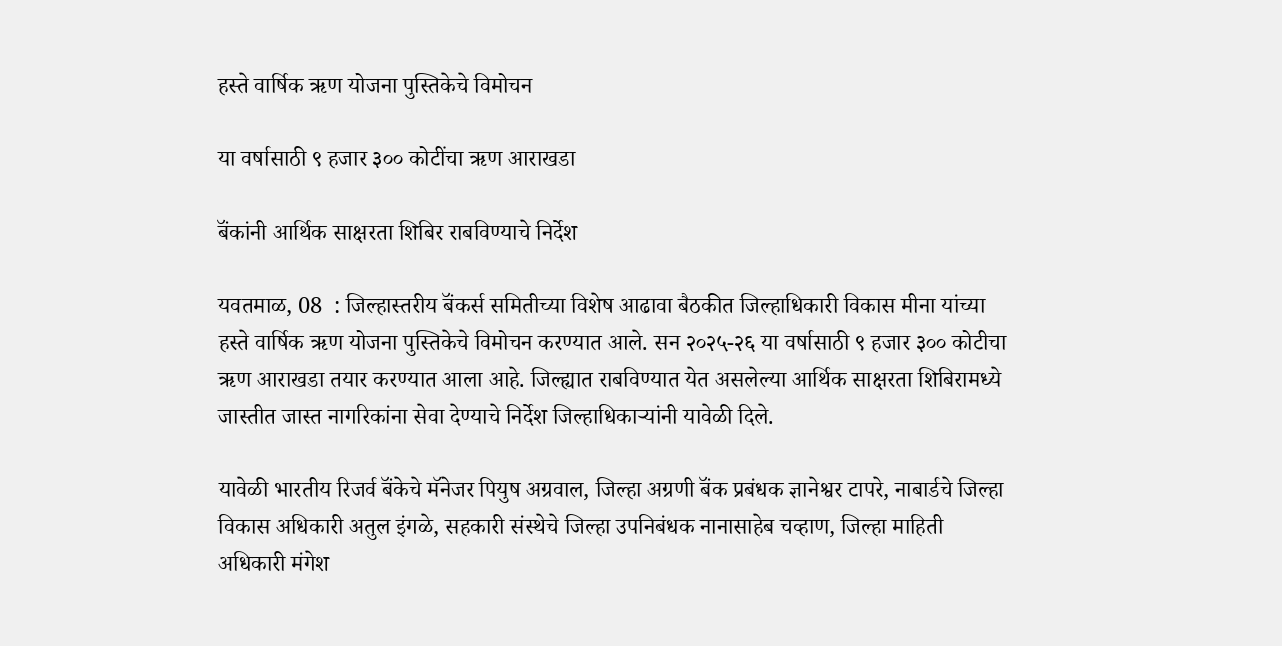हस्ते वार्षिक ऋण योजना पुस्तिकेचे विमोचन

या वर्षासाठी ९ हजार ३०० कोटींचा ऋण आराखडा

बॅंकांनी आर्थिक साक्षरता शिबिर राबविण्याचे निर्देश

यवतमाळ, 08  : जिल्हास्तरीय बॅंकर्स समितीच्या विशेष आढावा बैठकीत जिल्हाधिकारी विकास मीना यांच्या हस्ते वार्षिक ऋण योजना पुस्तिकेचे विमोचन करण्यात आले. सन २०२५-२६ या वर्षासाठी ९ हजार ३०० कोटीचा ऋण आराखडा तयार करण्यात आला आहे. जिल्ह्यात राबविण्यात येत असलेल्या आर्थिक साक्षरता शिबिरामध्ये जास्तीत जास्त नागरिकांना सेवा देण्याचे निर्देश जिल्हाधिकाऱ्यांनी यावेळी दिले.

यावेळी भारतीय रिजर्व बॅंकेचे मॅनेजर पियुष अग्रवाल, जिल्हा अग्रणी बॅंक प्रबंधक ज्ञानेश्वर टापरे, नाबार्डचे जिल्हा विकास अधिकारी अतुल इंगळे, सहकारी संस्थेचे जिल्हा उपनिबंधक नानासाहेब चव्हाण, जिल्हा माहिती अधिकारी मंगेश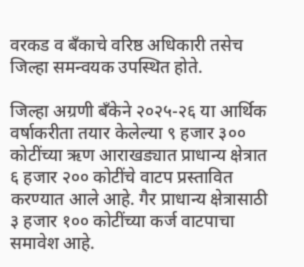वरकड व बँकाचे वरिष्ठ अधिकारी तसेच जिल्हा समन्वयक उपस्थित होते.

जिल्हा अग्रणी बॅंकेने २०२५-२६ या आर्थिक वर्षाकरीता तयार केलेल्या ९ हजार ३०० कोटींच्या ऋण आराखड्यात प्राधान्य क्षेत्रात ६ हजार २०० कोटींचे वाटप प्रस्तावित करण्यात आले आहे. गैर प्राधान्य क्षेत्रासाठी ३ हजार १०० कोटींच्या कर्ज वाटपाचा समावेश आहे.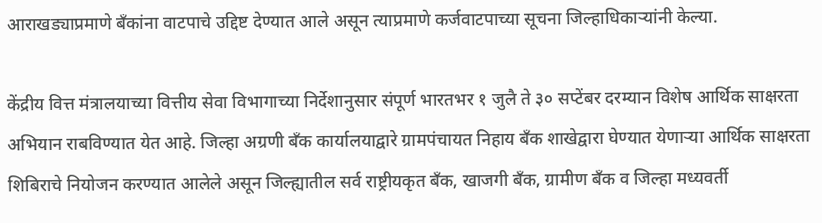आराखड्याप्रमाणे बॅंकांना वाटपाचे उद्दिष्ट देण्यात आले असून त्याप्रमाणे कर्जवाटपाच्या सूचना जिल्हाधिकाऱ्यांनी केल्या.

केंद्रीय वित्त मंत्रालयाच्या वित्तीय सेवा विभागाच्या निर्देशानुसार संपूर्ण भारतभर १ जुलै ते ३० सप्टेंबर दरम्यान विशेष आर्थिक साक्षरता अभियान राबविण्यात येत आहे. जिल्हा अग्रणी बँक कार्यालयाद्वारे ग्रामपंचायत निहाय बँक शाखेद्वारा घेण्यात येणाऱ्या आर्थिक साक्षरता शिबिराचे नियोजन करण्यात आलेले असून जिल्ह्यातील सर्व राष्ट्रीयकृत बँक, खाजगी बँक, ग्रामीण बँक व जिल्हा मध्यवर्ती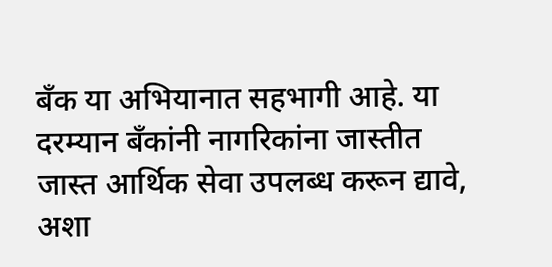बँक या अभियानात सहभागी आहे. या दरम्यान बॅंकांनी नागरिकांना जास्तीत जास्त आर्थिक सेवा उपलब्ध करून द्यावे, अशा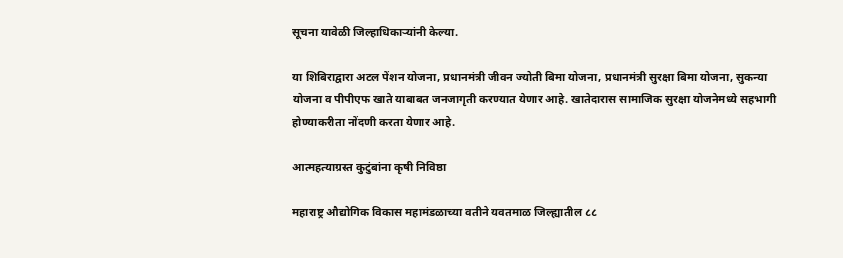सूचना यावेळी जिल्हाधिकाऱ्यांनी केल्या.

या शिबिराद्वारा अटल पेंशन योजना, प्रधानमंत्री जीवन ज्योती बिमा योजना, प्रधानमंत्री सुरक्षा बिमा योजना, सुकन्या योजना व पीपीएफ खाते याबाबत जनजागृती करण्यात येणार आहे. खातेदारास सामाजिक सुरक्षा योजनेमध्ये सहभागी होण्याकरीता नोंदणी करता येणार आहे.

आत्महत्याग्रस्त कुटुंबांना कृषी निविष्ठा

महाराष्ट्र औद्योगिक विकास महामंडळाच्या वतीने यवतमाळ जिल्ह्यातील ८८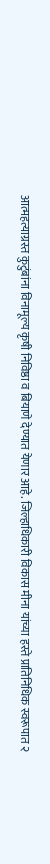आत्महत्याग्रस्त कुटुंबांना विनामूल्य कृषी निविष्ठा व बियाणे देण्यात येणार आहे. जिल्हाधिकारी विकास मीना यांच्या हस्ते प्रातिनिधिक स्वरूपात २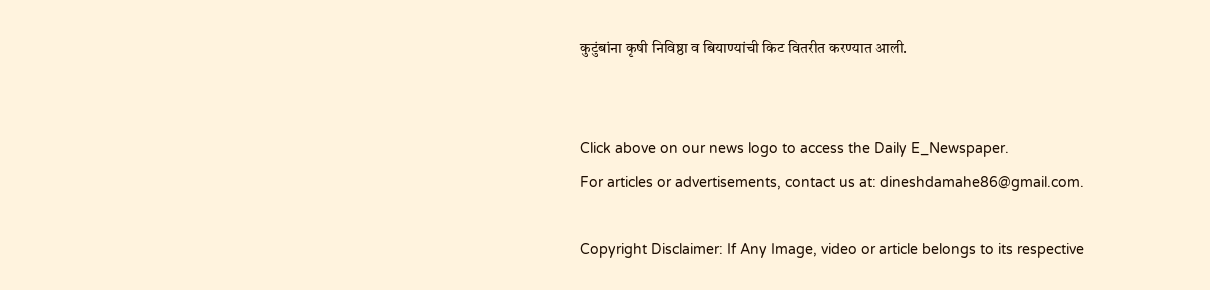कुटुंबांना कृषी निविष्ठा व बियाण्यांची किट वितरीत करण्यात आली.


Click above on our news logo to access the Daily E_Newspaper.
For articles or advertisements, contact us at: dineshdamahe86@gmail.com.

Copyright Disclaimer: If Any Image, video or article belongs to its respective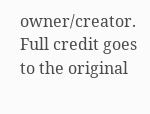owner/creator. Full credit goes to the original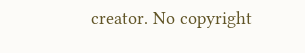creator. No copyright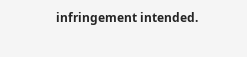infringement intended.